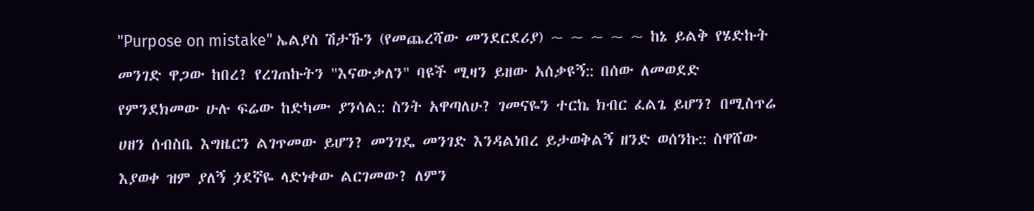"Purpose on mistake" ኤልያስ ሽታኹን (የመጨረሻው መንደርደሪያ) ~ ~ ~ ~ ~ ከኔ ይልቅ የሄድኩት መንገድ ዋጋው ከበረ? የረገጠኩትን "እናውቃለን" ባዩች ሚዛን ይዘው አሰቃዩኝ:: በሰው ለመወደድ የምንደክመው ሁሉ ፍሬው ከድካሙ ያንሳል:: ስንት አዋጣለሁ? ገመናዬን ተርኬ ክብር ፈልጌ ይሆን? በሚስጥሬ ሀዘን ሰብስቤ እግዜርን ልገጥመው ይሆን? መንገዴ መንገድ እንዳልነበረ ይታወቅልኝ ዘንድ ወሰንኩ:: ስዋሸው እያወቀ ዝም ያለኝ ጏደኛዬ ላድነቀው ልርገመው? ለምን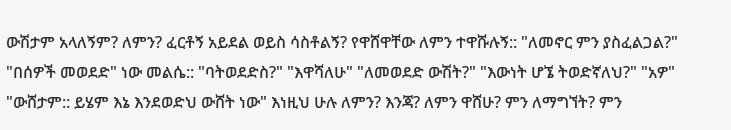ውሽታም አላለኝም? ለምን? ፈርቶኝ አይደል ወይስ ሳስቶልኝ? የዋሸዋቸው ለምን ተዋሹሉኝ:: "ለመኖር ምን ያስፈልጋል?" "በሰዎች መወደድ" ነው መልሴ:: "ባትወደድስ?" "እዋሻለሁ" "ለመወደድ ውሽት?" "እውነት ሆኜ ትወድኛለህ?" "አዎ" "ውሸታም:: ይሄም እኔ እንደወድህ ውሸት ነው" እነዚህ ሁሉ ለምን? እንጃ? ለምን ዋሸሁ? ምን ለማግኘት? ምን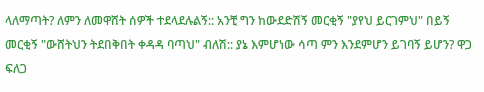ላለማጣት? ለምን ለመዋሸት ሰዎች ተደላደሉልኝ:: አንቺ ግን ከውደድሽኝ መርቂኝ "ያየህ ይርገምህ" በይኝ መርቂኝ "ውሸትህን ትደበቅበት ቀዳዳ ባጣህ" ብለሽ:: ያኔ እምሆነው ሳጣ ምን እንደምሆን ይገባኝ ይሆን? ዋጋ ፍለጋ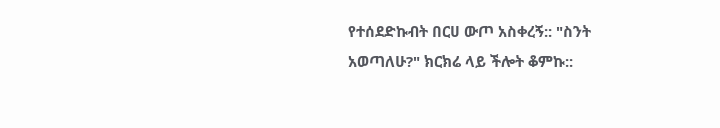የተሰደድኩብት በርሀ ውጦ አስቀረኝ:: "ስንት አወጣለሁ?" ክርክሬ ላይ ችሎት ቆምኩ::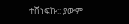ተሸነፍኩ:: ያውም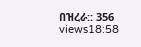በዝረራ:: 356 views18:58